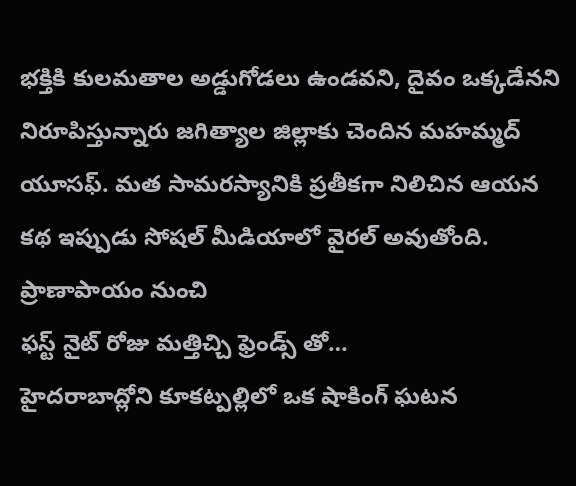భక్తికి కులమతాల అడ్డుగోడలు ఉండవని, దైవం ఒక్కడేనని నిరూపిస్తున్నారు జగిత్యాల జిల్లాకు చెందిన మహమ్మద్ యూసఫ్. మత సామరస్యానికి ప్రతీకగా నిలిచిన ఆయన కథ ఇప్పుడు సోషల్ మీడియాలో వైరల్ అవుతోంది. ప్రాణాపాయం నుంచి
ఫస్ట్ నైట్ రోజు మత్తిచ్చి ఫ్రెండ్స్ తో…
హైదరాబాద్లోని కూకట్పల్లిలో ఒక షాకింగ్ ఘటన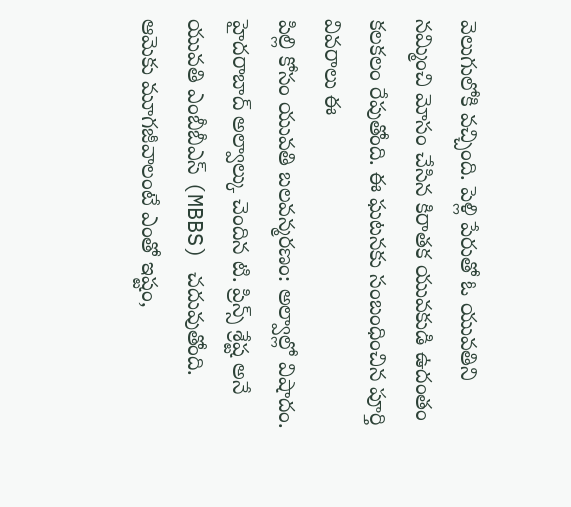వెలుగులోకి వచ్చింది. పెళ్లి పేరుతో ఓ యువతిని నమ్మించి మోసం చేసిన కిరాతక యువకుడి ఉదంతం కలకలం రేపుతోంది. ఈ ఘటనకు సంబంధించిన పూర్తి వివరాలు ఈ
పిల్లి కోసం యువతి బలవన్మరణం: అల్వాల్లో విషాదం.
హైదరాబాద్ అల్వాల్కు చెందిన టి. ప్రిన్స్ శ్రేష్ట అనే యువతి ఎంబీబీఎస్ (MBBS) చదువుతోంది. ఆమెకు మూగజీవాలంటే ఎంతో ఇష్టం,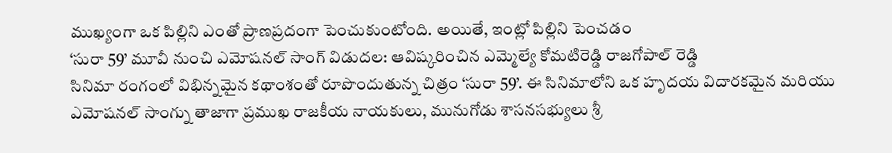ముఖ్యంగా ఒక పిల్లిని ఎంతో ప్రాణప్రదంగా పెంచుకుంటోంది. అయితే, ఇంట్లో పిల్లిని పెంచడం
‘సురా 59’ మూవీ నుంచి ఎమోషనల్ సాంగ్ విడుదల: ఆవిష్కరించిన ఎమ్మెల్యే కోమటిరెడ్డి రాజగోపాల్ రెడ్డి
సినిమా రంగంలో విభిన్నమైన కథాంశంతో రూపొందుతున్న చిత్రం ‘సురా 59’. ఈ సినిమాలోని ఒక హృదయ విదారకమైన మరియు ఎమోషనల్ సాంగ్ను తాజాగా ప్రముఖ రాజకీయ నాయకులు, మునుగోడు శాసనసభ్యులు శ్రీ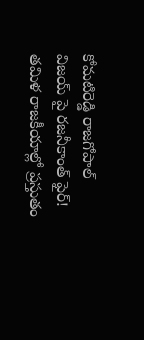కోమటిరెడ్డి రాజగోపాల్
విజయ్ పై రజనీకాంత్ ఫైర్!
తమిళ రాజకీయాల్లో ప్రస్తుతం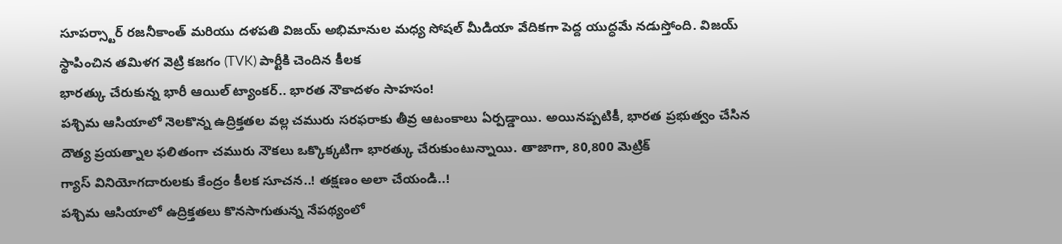సూపర్స్టార్ రజనీకాంత్ మరియు దళపతి విజయ్ అభిమానుల మధ్య సోషల్ మీడియా వేదికగా పెద్ద యుద్ధమే నడుస్తోంది. విజయ్ స్థాపించిన తమిళగ వెట్రి కజగం (TVK) పార్టీకి చెందిన కీలక
భారత్కు చేరుకున్న భారీ ఆయిల్ ట్యాంకర్.. భారత నౌకాదళం సాహసం!
పశ్చిమ ఆసియాలో నెలకొన్న ఉద్రిక్తతల వల్ల చమురు సరఫరాకు తీవ్ర ఆటంకాలు ఏర్పడ్డాయి. అయినప్పటికీ, భారత ప్రభుత్వం చేసిన దౌత్య ప్రయత్నాల ఫలితంగా చమురు నౌకలు ఒక్కొక్కటిగా భారత్కు చేరుకుంటున్నాయి. తాజాగా, 80,800 మెట్రిక్
గ్యాస్ వినియోగదారులకు కేంద్రం కీలక సూచన..! తక్షణం అలా చేయండి..!
పశ్చిమ ఆసియాలో ఉద్రిక్తతలు కొనసాగుతున్న నేపథ్యంలో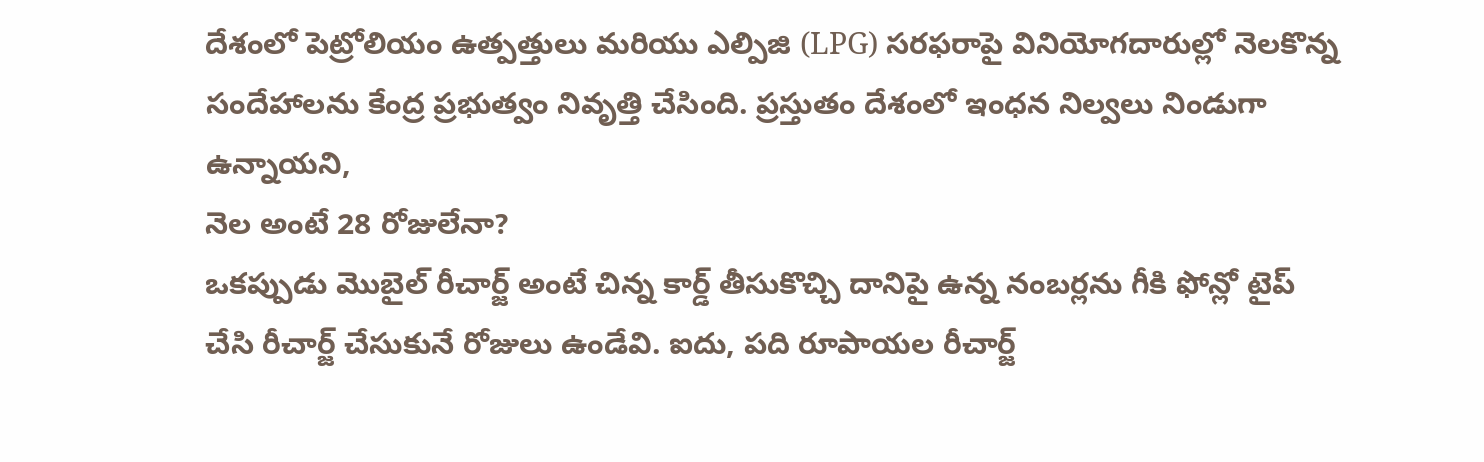దేశంలో పెట్రోలియం ఉత్పత్తులు మరియు ఎల్పిజి (LPG) సరఫరాపై వినియోగదారుల్లో నెలకొన్న సందేహాలను కేంద్ర ప్రభుత్వం నివృత్తి చేసింది. ప్రస్తుతం దేశంలో ఇంధన నిల్వలు నిండుగా ఉన్నాయని,
నెల అంటే 28 రోజులేనా?
ఒకప్పుడు మొబైల్ రీచార్జ్ అంటే చిన్న కార్డ్ తీసుకొచ్చి దానిపై ఉన్న నంబర్లను గీకి ఫోన్లో టైప్ చేసి రీచార్జ్ చేసుకునే రోజులు ఉండేవి. ఐదు, పది రూపాయల రీచార్జ్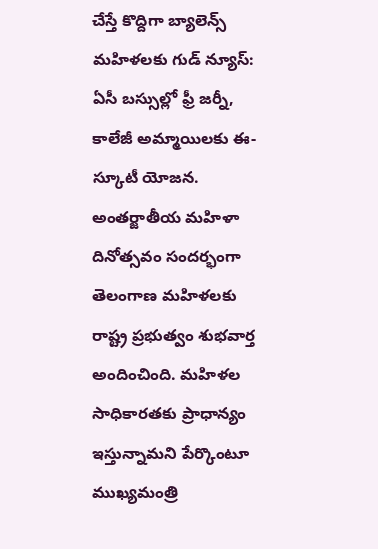చేస్తే కొద్దిగా బ్యాలెన్స్
మహిళలకు గుడ్ న్యూస్: ఏసీ బస్సుల్లో ఫ్రీ జర్నీ, కాలేజీ అమ్మాయిలకు ఈ-స్కూటీ యోజన.
అంతర్జాతీయ మహిళా దినోత్సవం సందర్భంగా తెలంగాణ మహిళలకు రాష్ట్ర ప్రభుత్వం శుభవార్త అందించింది. మహిళల సాధికారతకు ప్రాధాన్యం ఇస్తున్నామని పేర్కొంటూ ముఖ్యమంత్రి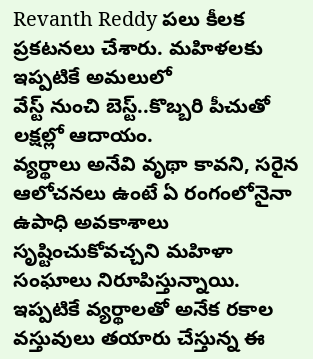Revanth Reddy పలు కీలక ప్రకటనలు చేశారు. మహిళలకు ఇప్పటికే అమలులో
వేస్ట్ నుంచి బెస్ట్..కొబ్బరి పీచుతో లక్షల్లో ఆదాయం.
వ్యర్థాలు అనేవి వృథా కావని, సరైన ఆలోచనలు ఉంటే ఏ రంగంలోనైనా ఉపాధి అవకాశాలు సృష్టించుకోవచ్చని మహిళా సంఘాలు నిరూపిస్తున్నాయి. ఇప్పటికే వ్యర్థాలతో అనేక రకాల వస్తువులు తయారు చేస్తున్న ఈ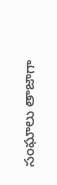సంఘాలు తాజాగా